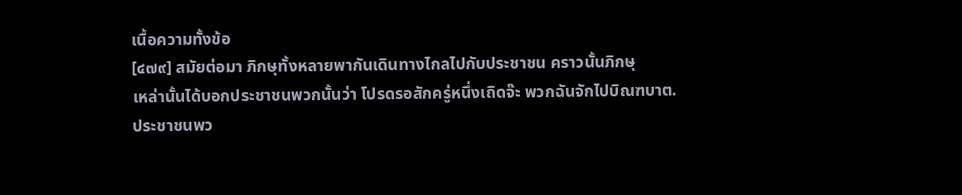เนื้อความทั้งข้อ
[๔๗๙] สมัยต่อมา ภิกษุทั้งหลายพากันเดินทางไกลไปกับประชาชน คราวนั้นภิกษุ
เหล่านั้นได้บอกประชาชนพวกนั้นว่า โปรดรอสักครู่หนึ่งเถิดจ๊ะ พวกฉันจักไปบิณฑบาต.
ประชาชนพว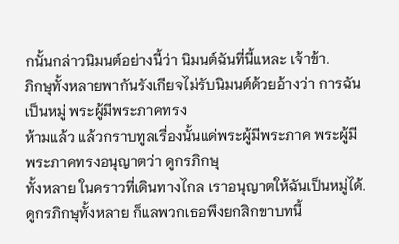กนั้นกล่าวนิมนต์อย่างนี้ว่า นิมนต์ฉันที่นี้แหละ เจ้าข้า.
ภิกษุทั้งหลายพากันรังเกียจไม่รับนิมนต์ด้วยอ้างว่า การฉันเป็นหมู่ พระผู้มีพระภาคทรง
ห้ามแล้ว แล้วกราบทูลเรื่องนั้นแด่พระผู้มีพระภาค พระผู้มีพระภาคทรงอนุญาตว่า ดูกรภิกษุ
ทั้งหลาย ในคราวที่เดินทางไกล เราอนุญาตให้ฉันเป็นหมู่ได้.
ดูกรภิกษุทั้งหลาย ก็แลพวกเธอพึงยกสิกขาบทนี้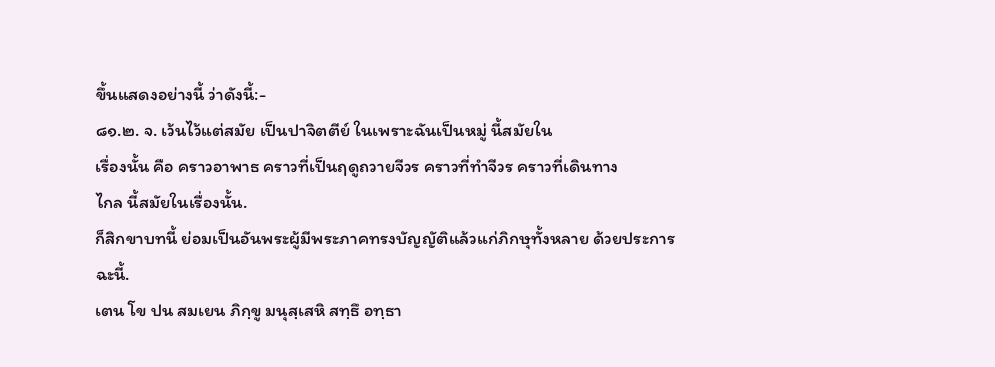ขึ้นแสดงอย่างนี้ ว่าดังนี้:-
๘๑.๒. จ. เว้นไว้แต่สมัย เป็นปาจิตตีย์ ในเพราะฉันเป็นหมู่ นี้สมัยใน
เรื่องนั้น คือ คราวอาพาธ คราวที่เป็นฤดูถวายจีวร คราวที่ทำจีวร คราวที่เดินทาง
ไกล นี้สมัยในเรื่องนั้น.
ก็สิกขาบทนี้ ย่อมเป็นอันพระผู้มีพระภาคทรงบัญญัติแล้วแก่ภิกษุทั้งหลาย ด้วยประการ
ฉะนี้.
เตน โข ปน สมเยน ภิกฺขู มนุสฺเสหิ สทฺธึ อทฺธา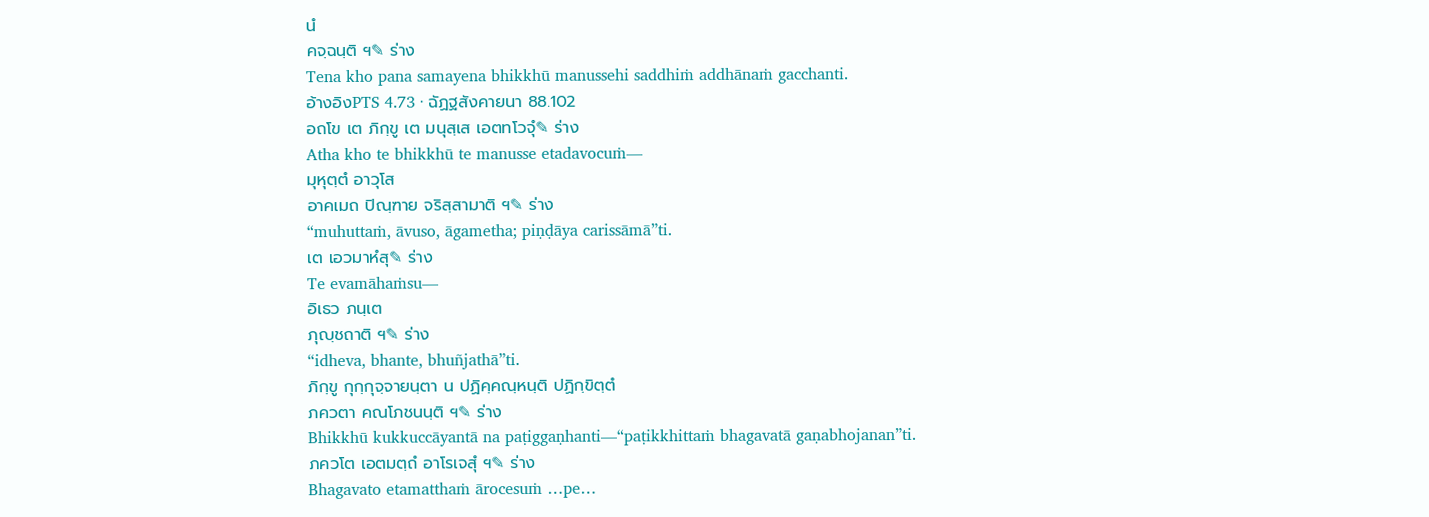นํ
คจฺฉนฺติ ฯ✎ ร่าง
Tena kho pana samayena bhikkhū manussehi saddhiṁ addhānaṁ gacchanti.
อ้างอิงPTS 4.73 · ฉัฏฐสังคายนา 88.102
อถโข เต ภิกฺขู เต มนุสฺเส เอตทโวจุํ✎ ร่าง
Atha kho te bhikkhū te manusse etadavocuṁ—
มุหุตฺตํ อาวุโส
อาคเมถ ปิณฺฑาย จริสฺสามาติ ฯ✎ ร่าง
“muhuttaṁ, āvuso, āgametha; piṇḍāya carissāmā”ti.
เต เอวมาหํสุ✎ ร่าง
Te evamāhaṁsu—
อิเธว ภนฺเต
ภุญฺชถาติ ฯ✎ ร่าง
“idheva, bhante, bhuñjathā”ti.
ภิกฺขู กุกฺกุจฺจายนฺตา น ปฏิคฺคณฺหนฺติ ปฏิกฺขิตฺตํ
ภควตา คณโภชนนฺติ ฯ✎ ร่าง
Bhikkhū kukkuccāyantā na paṭiggaṇhanti—“paṭikkhittaṁ bhagavatā gaṇabhojanan”ti.
ภควโต เอตมตฺถํ อาโรเจสุํ ฯ✎ ร่าง
Bhagavato etamatthaṁ ārocesuṁ …pe…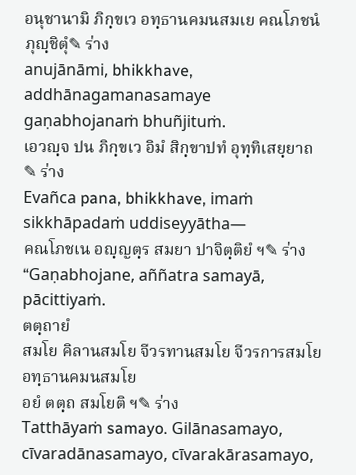อนุชานามิ ภิกฺขเว อทฺธานคมนสมเย คณโภชนํ ภุญฺชิตุํ✎ ร่าง
anujānāmi, bhikkhave, addhānagamanasamaye gaṇabhojanaṁ bhuñjituṁ.
เอวญฺจ ปน ภิกฺขเว อิมํ สิกฺขาปทํ อุทฺทิเสยฺยาถ✎ ร่าง
Evañca pana, bhikkhave, imaṁ sikkhāpadaṁ uddiseyyātha—
คณโภชเน อญฺญตฺร สมยา ปาจิตฺติยํ ฯ✎ ร่าง
“Gaṇabhojane, aññatra samayā, pācittiyaṁ.
ตตฺถายํ
สมโย คิลานสมโย จีวรทานสมโย จีวรการสมโย อทฺธานคมนสมโย
อยํ ตตฺถ สมโยติ ฯ✎ ร่าง
Tatthāyaṁ samayo. Gilānasamayo, cīvaradānasamayo, cīvarakārasamayo,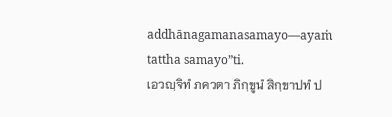addhānagamanasamayo—ayaṁ tattha samayo”ti.
เอวญฺจิทํ ภควตา ภิกฺขูนํ สิกฺขาปทํ ป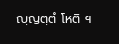ญฺญตฺตํ โหติ ฯ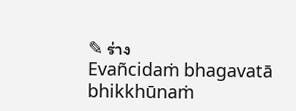✎ ร่าง
Evañcidaṁ bhagavatā bhikkhūnaṁ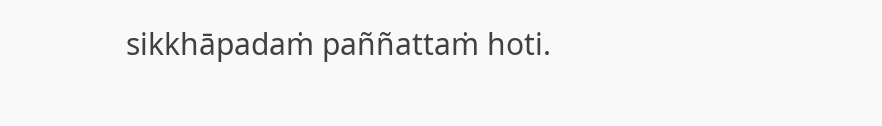sikkhāpadaṁ paññattaṁ hoti.